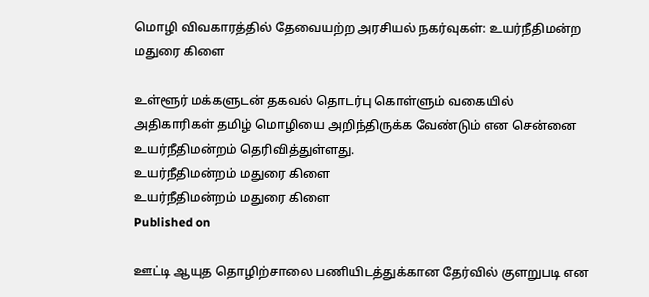மொழி விவகாரத்தில் தேவையற்ற அரசியல் நகர்வுகள்: உயர்நீதிமன்ற மதுரை கிளை

உள்ளூர் மக்களுடன் தகவல் தொடர்பு கொள்ளும் வகையில் அதிகாரிகள் தமிழ் மொழியை அறிந்திருக்க வேண்டும் என சென்னை உயர்நீதிமன்றம் தெரிவித்துள்ளது.
உயர்நீதிமன்றம் மதுரை கிளை
உயர்நீதிமன்றம் மதுரை கிளை
Published on

ஊட்டி ஆயுத தொழிற்சாலை பணியிடத்துக்கான தேர்வில் குளறுபடி என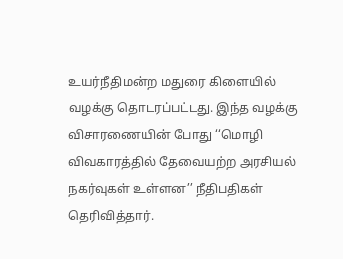உயர்நீதிமன்ற மதுரை கிளையில் வழக்கு தொடரப்பட்டது. இந்த வழக்கு விசாரணையின் போது ‘‘மொழி விவகாரத்தில் தேவையற்ற அரசியல் நகர்வுகள் உள்ளன’’ நீதிபதிகள் தெரிவித்தார்.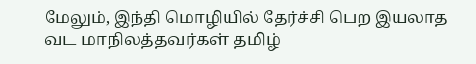மேலும், இந்தி மொழியில் தேர்ச்சி பெற இயலாத வட மாநிலத்தவர்கள் தமிழ்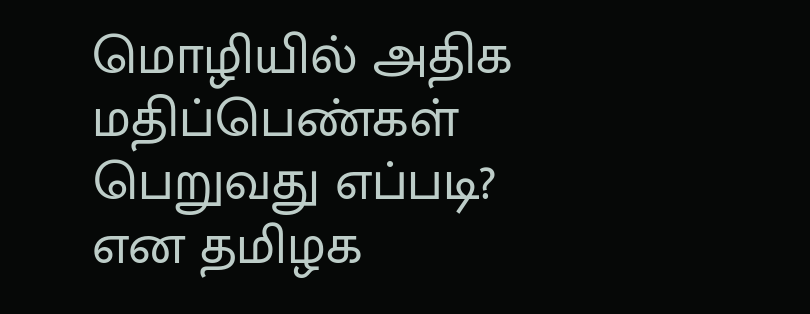மொழியில் அதிக மதிப்பெண்கள் பெறுவது எப்படி? என தமிழக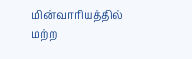மின்வாரியத்தில் மற்ற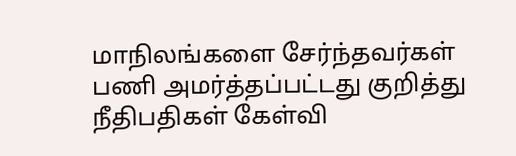மாநிலங்களை சேர்ந்தவர்கள் பணி அமர்த்தப்பட்டது குறித்து நீதிபதிகள் கேள்வி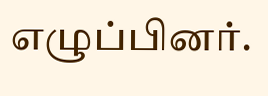எழுப்பினர்.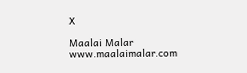X

Maalai Malar
www.maalaimalar.com